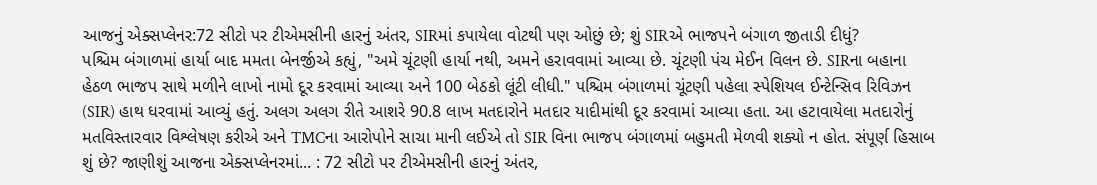આજનું એક્સપ્લેનર:72 સીટો પર ટીએમસીની હારનું અંતર, SIRમાં કપાયેલા વોટથી પણ ઓછું છે; શું SIRએ ભાજપને બંગાળ જીતાડી દીધું?
પશ્ચિમ બંગાળમાં હાર્યા બાદ મમતા બેનર્જીએ કહ્યું, "અમે ચૂંટણી હાર્યા નથી, અમને હરાવવામાં આવ્યા છે. ચૂંટણી પંચ મેઈન વિલન છે. SIRના બહાના હેઠળ ભાજપ સાથે મળીને લાખો નામો દૂર કરવામાં આવ્યા અને 100 બેઠકો લૂંટી લીધી." પશ્ચિમ બંગાળમાં ચૂંટણી પહેલા સ્પેશિયલ ઈન્ટેન્સિવ રિવિઝન (SIR) હાથ ધરવામાં આવ્યું હતું. અલગ અલગ રીતે આશરે 90.8 લાખ મતદારોને મતદાર યાદીમાંથી દૂર કરવામાં આવ્યા હતા. આ હટાવાયેલા મતદારોનું મતવિસ્તારવાર વિશ્લેષણ કરીએ અને TMCના આરોપોને સાચા માની લઈએ તો SIR વિના ભાજપ બંગાળમાં બહુમતી મેળવી શક્યો ન હોત. સંપૂર્ણ હિસાબ શું છે? જાણીશું આજના એક્સપ્લેનરમાં... : 72 સીટો પર ટીએમસીની હારનું અંતર,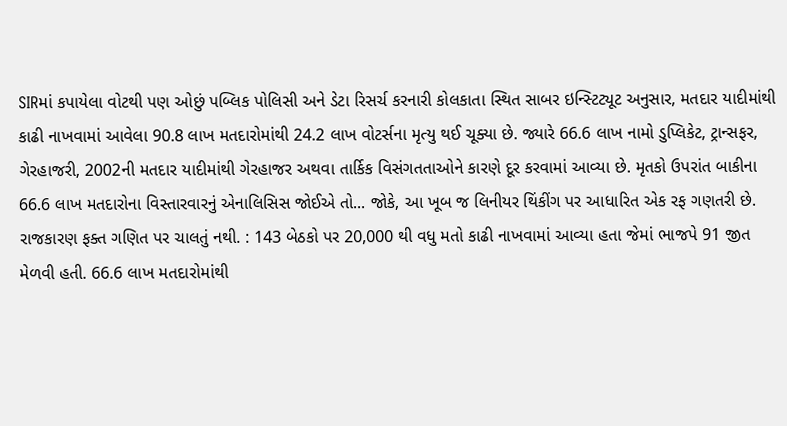SIRમાં કપાયેલા વોટથી પણ ઓછું પબ્લિક પોલિસી અને ડેટા રિસર્ચ કરનારી કોલકાતા સ્થિત સાબર ઇન્સ્ટિટ્યૂટ અનુસાર, મતદાર યાદીમાંથી કાઢી નાખવામાં આવેલા 90.8 લાખ મતદારોમાંથી 24.2 લાખ વોટર્સના મૃત્યુ થઈ ચૂક્યા છે. જ્યારે 66.6 લાખ નામો ડુપ્લિકેટ, ટ્રાન્સફર, ગેરહાજરી, 2002ની મતદાર યાદીમાંથી ગેરહાજર અથવા તાર્કિક વિસંગતતાઓને કારણે દૂર કરવામાં આવ્યા છે. મૃતકો ઉપરાંત બાકીના 66.6 લાખ મતદારોના વિસ્તારવારનું એનાલિસિસ જોઈએ તો... જોકે, આ ખૂબ જ લિનીયર થિંકીંગ પર આધારિત એક રફ ગણતરી છે. રાજકારણ ફક્ત ગણિત પર ચાલતું નથી. : 143 બેઠકો પર 20,000 થી વધુ મતો કાઢી નાખવામાં આવ્યા હતા જેમાં ભાજપે 91 જીત મેળવી હતી. 66.6 લાખ મતદારોમાંથી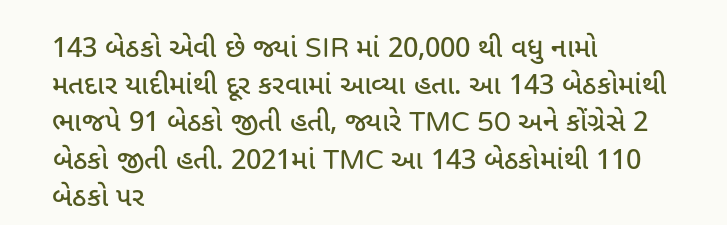143 બેઠકો એવી છે જ્યાં SIR માં 20,000 થી વધુ નામો મતદાર યાદીમાંથી દૂર કરવામાં આવ્યા હતા. આ 143 બેઠકોમાંથી ભાજપે 91 બેઠકો જીતી હતી, જ્યારે TMC 50 અને કોંગ્રેસે 2 બેઠકો જીતી હતી. 2021માં TMC આ 143 બેઠકોમાંથી 110 બેઠકો પર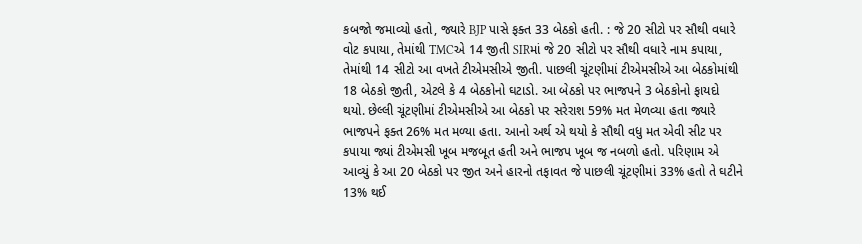કબજો જમાવ્યો હતો, જ્યારે BJP પાસે ફક્ત 33 બેઠકો હતી. : જે 20 સીટો પર સૌથી વધારે વોટ કપાયા, તેમાંથી TMCએ 14 જીતી SIRમાં જે 20 સીટો પર સૌથી વધારે નામ કપાયા, તેમાંથી 14 સીટો આ વખતે ટીએમસીએ જીતી. પાછલી ચૂંટણીમાં ટીએમસીએ આ બેઠકોમાંથી 18 બેઠકો જીતી, એટલે કે 4 બેઠકોનો ઘટાડો. આ બેઠકો પર ભાજપને 3 બેઠકોનો ફાયદો થયો. છેલ્લી ચૂંટણીમાં ટીએમસીએ આ બેઠકો પર સરેરાશ 59% મત મેળવ્યા હતા જ્યારે ભાજપને ફક્ત 26% મત મળ્યા હતા. આનો અર્થ એ થયો કે સૌથી વધુ મત એવી સીટ પર કપાયા જ્યાં ટીએમસી ખૂબ મજબૂત હતી અને ભાજપ ખૂબ જ નબળો હતો. પરિણામ એ આવ્યું કે આ 20 બેઠકો પર જીત અને હારનો તફાવત જે પાછલી ચૂંટણીમાં 33% હતો તે ઘટીને 13% થઈ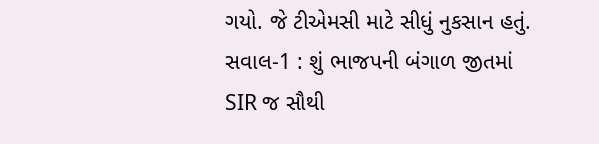ગયો. જે ટીએમસી માટે સીધું નુકસાન હતું. સવાલ-1 : શું ભાજપની બંગાળ જીતમાં SIR જ સૌથી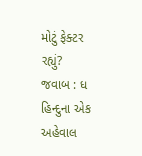મોટું ફેક્ટર રહ્યું?
જવાબ : ધ હિન્દુના એક અહેવાલ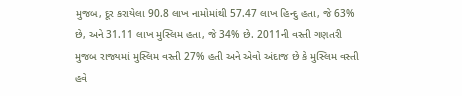મુજબ, દૂર કરાયેલા 90.8 લાખ નામોમાંથી 57.47 લાખ હિન્દુ હતા, જે 63% છે, અને 31.11 લાખ મુસ્લિમ હતા, જે 34% છે. 2011ની વસ્તી ગણતરી મુજબ રાજ્યમાં મુસ્લિમ વસ્તી 27% હતી અને એવો અંદાજ છે કે મુસ્લિમ વસ્તી હવે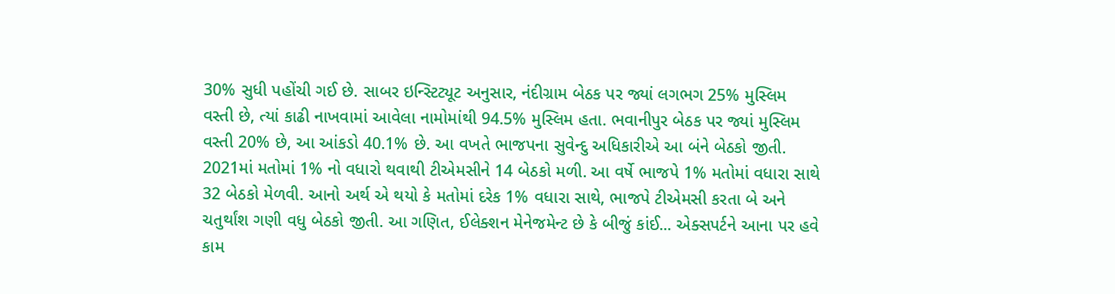30% સુધી પહોંચી ગઈ છે. સાબર ઇન્સ્ટિટ્યૂટ અનુસાર, નંદીગ્રામ બેઠક પર જ્યાં લગભગ 25% મુસ્લિમ વસ્તી છે, ત્યાં કાઢી નાખવામાં આવેલા નામોમાંથી 94.5% મુસ્લિમ હતા. ભવાનીપુર બેઠક પર જ્યાં મુસ્લિમ વસ્તી 20% છે, આ આંકડો 40.1% છે. આ વખતે ભાજપના સુવેન્દુ અધિકારીએ આ બંને બેઠકો જીતી. 2021માં મતોમાં 1% નો વધારો થવાથી ટીએમસીને 14 બેઠકો મળી. આ વર્ષે ભાજપે 1% મતોમાં વધારા સાથે 32 બેઠકો મેળવી. આનો અર્થ એ થયો કે મતોમાં દરેક 1% વધારા સાથે, ભાજપે ટીએમસી કરતા બે અને ચતુર્થાંશ ગણી વધુ બેઠકો જીતી. આ ગણિત, ઈલેક્શન મેનેજમેન્ટ છે કે બીજું કાંઈ... એક્સપર્ટને આના પર હવે કામ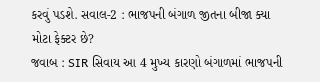કરવું પડશે. સવાલ-2 : ભાજપની બંગાળ જીતના બીજા ક્યા મોટા ફેક્ટર છે?
જવાબ : SIR સિવાય આ 4 મુખ્ય કારણો બંગાળમાં ભાજપની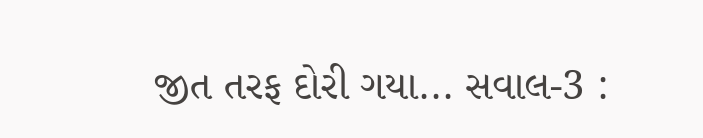જીત તરફ દોરી ગયા... સવાલ-3 :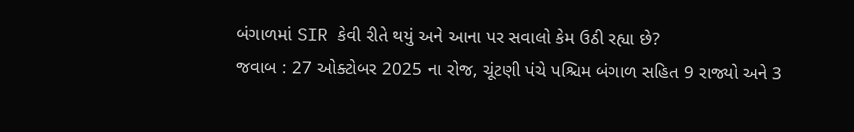બંગાળમાં SIR કેવી રીતે થયું અને આના પર સવાલો કેમ ઉઠી રહ્યા છે?
જવાબ : 27 ઓક્ટોબર 2025 ના રોજ, ચૂંટણી પંચે પશ્ચિમ બંગાળ સહિત 9 રાજ્યો અને 3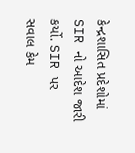કેન્દ્રશાસિત પ્રદેશોમાં SIR નો આદેશ જારી કર્યો. SIR પર સવાલ કેમ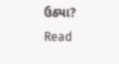ઉઠ્યા?
Read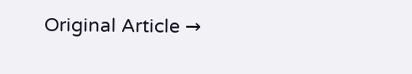Original Article →